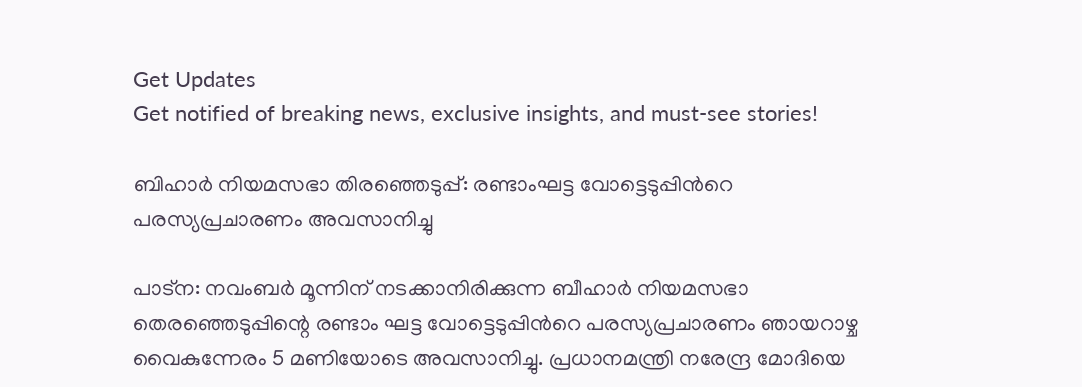Get Updates
Get notified of breaking news, exclusive insights, and must-see stories!

ബിഹാര്‍ നിയമസഭാ തിരഞ്ഞെടുപ്പ്: രണ്ടാംഘട്ട വോട്ടെടുപ്പിന്‍റെ പരസ്യപ്രചാരണം അവസാനിച്ചു

പാട്ന: നവംബർ മൂന്നിന് നടക്കാനിരിക്കുന്ന ബീഹാർ നിയമസഭാ തെരഞ്ഞെടുപ്പിന്റെ രണ്ടാം ഘട്ട വോട്ടെടുപ്പിന്‍റെ പരസ്യപ്രചാരണം ഞായറാഴ്ച വൈകുന്നേരം 5 മണിയോടെ അവസാനിച്ചു. പ്രധാനമന്ത്രി നരേന്ദ്ര മോദിയെ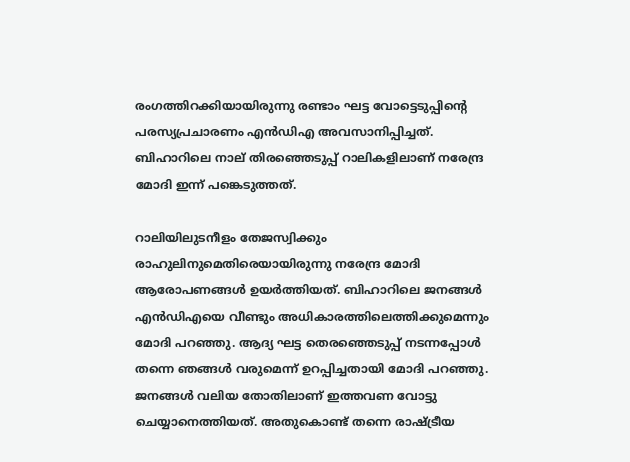രംഗത്തിറക്കിയായിരുന്നു രണ്ടാം ഘട്ട വോട്ടെടുപ്പിന്‍റെ പരസ്യപ്രചാരണം എന്‍ഡിഎ അവസാനിപ്പിച്ചത്. ബിഹാറിലെ നാല് തിരഞ്ഞെടുപ്പ് റാലികളിലാണ് നരേന്ദ്ര മോദി ഇന്ന് പങ്കെടുത്തത്.

റാലിയിലുടനീളം തേജസ്വിക്കും രാഹുലിനുമെതിരെയായിരുന്നു നരേന്ദ്ര മോദി ആരോപണങ്ങള്‍ ഉയര്‍ത്തിയത്. ബിഹാറിലെ ജനങ്ങള്‍ എന്‍ഡിഎയെ വീണ്ടും അധികാരത്തിലെത്തിക്കുമെന്നും മോദി പറഞ്ഞു. ആദ്യ ഘട്ട തെരഞ്ഞെടുപ്പ് നടന്നപ്പോള്‍ തന്നെ ഞങ്ങള്‍ വരുമെന്ന് ഉറപ്പിച്ചതായി മോദി പറഞ്ഞു. ജനങ്ങള്‍ വലിയ തോതിലാണ് ഇത്തവണ വോട്ടു ചെയ്യാനെത്തിയത്. അതുകൊണ്ട് തന്നെ രാഷ്ട്രീയ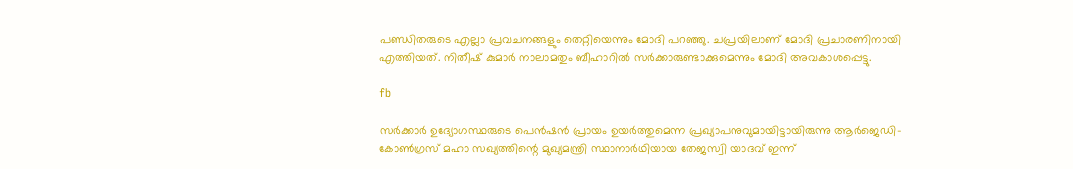പണ്ഡിതരുടെ എല്ലാ പ്രവചനങ്ങളും തെറ്റിയെന്നും മോദി പറഞ്ഞു. ചപ്രയിലാണ് മോദി പ്രചാരണിനായി എത്തിയത്. നിതീഷ് കുമാര്‍ നാലാമതും ബീഹാറില്‍ സര്‍ക്കാരുണ്ടാക്കുമെന്നും മോദി അവകാശപ്പെട്ടു.

fb

സര്‍ക്കാര്‍ ഉദ്യോഗസ്ഥരുടെ പെന്‍ഷന്‍ പ്രായം ഉയര്‍ത്തുമെന്ന പ്രഖ്യാപനുവുമായിട്ടായിരുന്നു ആര്‍ജെഡി-കോണ്‍ഗ്രസ്‌ മഹാ സഖ്യത്തിന്റെ മുഖ്യമന്ത്രി സ്ഥാനാര്‍ഥിയായ തേജസ്വി യാദവ് ഇന്ന്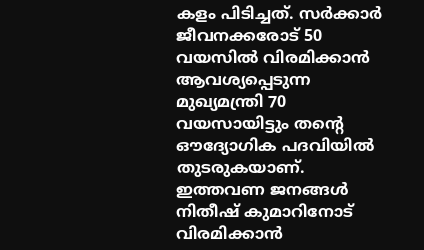കളം പിടിച്ചത്. സര്‍ക്കാര്‍ ജീവനക്കരോട്‌ 50 വയസില്‍ വിരമിക്കാന്‍ ആവശ്യപ്പെടുന്ന മുഖ്യമന്ത്രി 70 വയസായിട്ടും തന്റെ ഔദ്യോഗിക പദവിയില്‍ തുടരുകയാണ്‌. ഇത്തവണ ജനങ്ങള്‍ നിതീഷ്‌ കുമാറിനോട്‌ വിരമിക്കാന്‍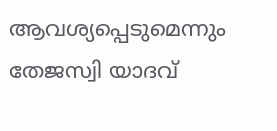ആവശ്യപ്പെടുമെന്നും തേജസ്വി യാദവ്‌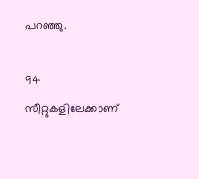പറഞ്ഞു.

94 സീറ്റുകളിലേക്കാണ്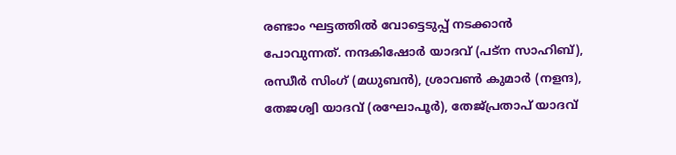രണ്ടാം ഘട്ടത്തില്‍ വോട്ടെടുപ്പ് നടക്കാന്‍ പോവുന്നത്. നന്ദകിഷോർ യാദവ് (പട്ന സാഹിബ്), രന്ധീർ സിംഗ് (മധുബൻ), ശ്രാവൺ കുമാർ (നളന്ദ), തേജശ്വി യാദവ് (രഘോപൂർ), തേജ്പ്രതാപ് യാദവ്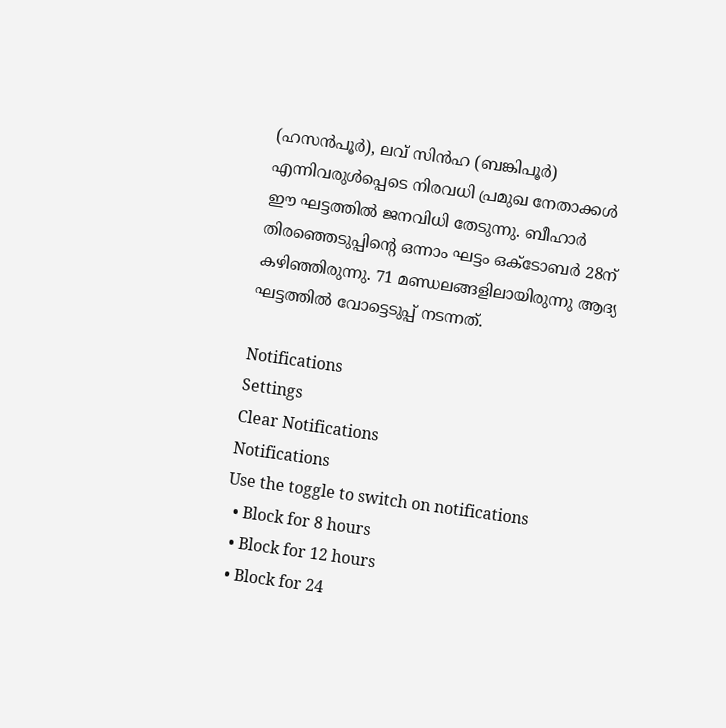(ഹസൻപൂർ), ലവ് സിൻഹ (ബങ്കിപൂർ) എന്നിവരുൾപ്പെടെ നിരവധി പ്രമുഖ നേതാക്കള്‍ ഈ ഘട്ടത്തില്‍ ജനവിധി തേടുന്നു. ബീഹാര്‍ തിരഞ്ഞെടുപ്പിന്റെ ഒന്നാം ഘട്ടം ഒക്ടോബര്‍ 28ന്‌ കഴിഞ്ഞിരുന്നു. 71 മണ്ഡലങ്ങളിലായിരുന്നു ആദ്യ ഘട്ടത്തില്‍ വോട്ടെടുപ്പ് നടന്നത്.

Notifications
Settings
Clear Notifications
Notifications
Use the toggle to switch on notifications
  • Block for 8 hours
  • Block for 12 hours
  • Block for 24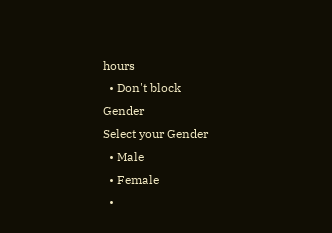hours
  • Don't block
Gender
Select your Gender
  • Male
  • Female
  •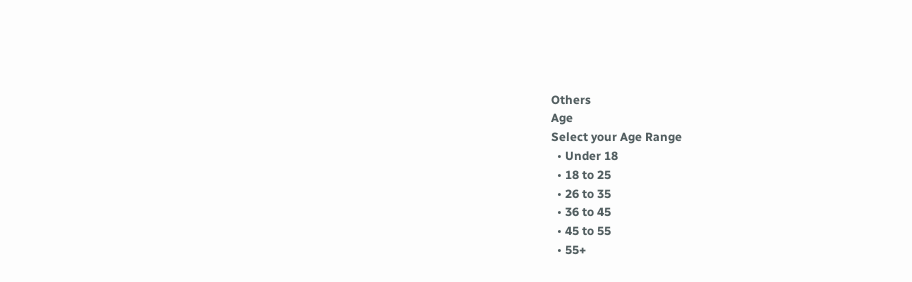Others
Age
Select your Age Range
  • Under 18
  • 18 to 25
  • 26 to 35
  • 36 to 45
  • 45 to 55
  • 55+